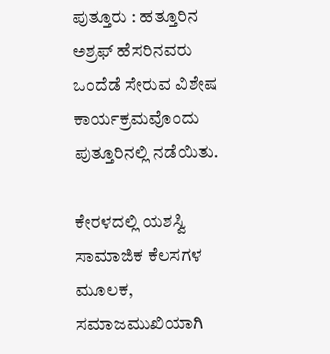ಪುತ್ತೂರು : ಹತ್ತೂರಿನ ಅಶ್ರಫ್ ಹೆಸರಿನವರು ಒಂದೆಡೆ ಸೇರುವ ವಿಶೇಷ ಕಾರ್ಯಕ್ರಮವೊಂದು ಪುತ್ತೂರಿನಲ್ಲಿ ನಡೆಯಿತು.

ಕೇರಳದಲ್ಲಿ ಯಶಸ್ವಿ ಸಾಮಾಜಿಕ ಕೆಲಸಗಳ ಮೂಲಕ, ಸಮಾಜಮುಖಿಯಾಗಿ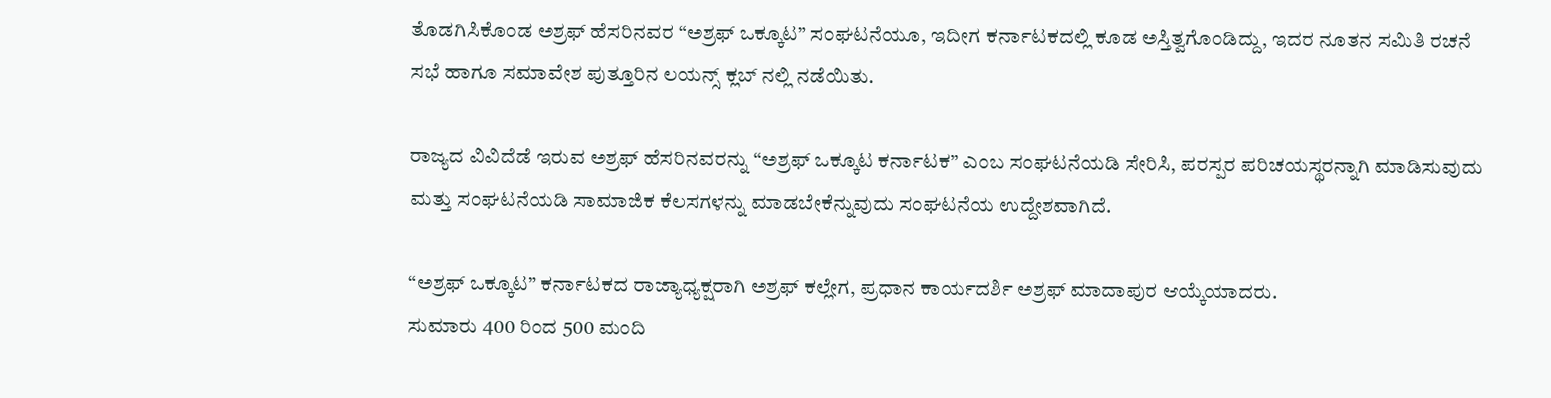ತೊಡಗಿಸಿಕೊಂಡ ಅಶ್ರಫ್ ಹೆಸರಿನವರ “ಅಶ್ರಫ್ ಒಕ್ಕೂಟ” ಸಂಘಟನೆಯೂ, ಇದೀಗ ಕರ್ನಾಟಕದಲ್ಲಿ ಕೂಡ ಅಸ್ತಿತ್ವಗೊಂಡಿದ್ದು, ಇದರ ನೂತನ ಸಮಿತಿ ರಚನೆ ಸಭೆ ಹಾಗೂ ಸಮಾವೇಶ ಪುತ್ತೂರಿನ ಲಯನ್ಸ್ ಕ್ಲಬ್ ನಲ್ಲಿ ನಡೆಯಿತು.

ರಾಜ್ಯದ ವಿವಿದೆಡೆ ಇರುವ ಅಶ್ರಫ್ ಹೆಸರಿನವರನ್ನು “ಅಶ್ರಫ್ ಒಕ್ಕೂಟ ಕರ್ನಾಟಕ” ಎಂಬ ಸಂಘಟನೆಯಡಿ ಸೇರಿಸಿ, ಪರಸ್ಪರ ಪರಿಚಯಸ್ಥರನ್ನಾಗಿ ಮಾಡಿಸುವುದು ಮತ್ತು ಸಂಘಟನೆಯಡಿ ಸಾಮಾಜಿಕ ಕೆಲಸಗಳನ್ನು ಮಾಡಬೇಕೆನ್ನುವುದು ಸಂಘಟನೆಯ ಉದ್ದೇಶವಾಗಿದೆ.

“ಅಶ್ರಫ್ ಒಕ್ಕೂಟ” ಕರ್ನಾಟಕದ ರಾಜ್ಯಾಧ್ಯಕ್ಷರಾಗಿ ಅಶ್ರಫ್ ಕಲ್ಲೇಗ, ಪ್ರಧಾನ ಕಾರ್ಯದರ್ಶಿ ಅಶ್ರಫ್ ಮಾದಾಪುರ ಆಯ್ಕೆಯಾದರು.
ಸುಮಾರು 400 ರಿಂದ 500 ಮಂದಿ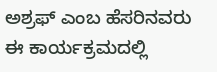ಅಶ್ರಫ್ ಎಂಬ ಹೆಸರಿನವರು ಈ ಕಾರ್ಯಕ್ರಮದಲ್ಲಿ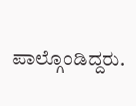ಪಾಲ್ಗೊಂಡಿದ್ದರು.